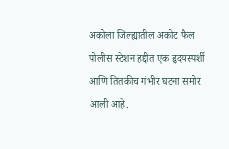अकोला जिल्ह्यातील अकोट फैल पोलीस स्टेशन हद्दीत एक हृदयस्पर्शी आणि तितकीच गंभीर घटना समोर आली आहे.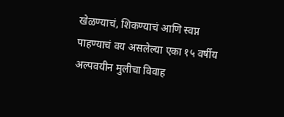खेळण्याचं, शिकण्याचं आणि स्वप्न पाहण्याचं वय असलेल्या एका १५ वर्षीय अल्पवयीन मुलीचा विवाह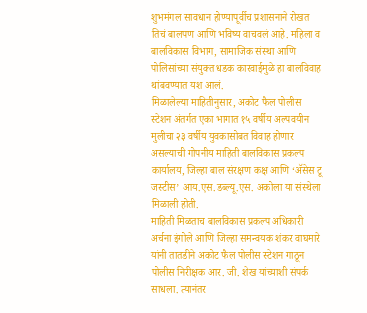शुभमंगल सावधान होण्यापूर्वीच प्रशासनाने रोखत तिचं बालपण आणि भविष्य वाचवलं आहे. महिला व बालविकास विभाग, सामाजिक संस्था आणि पोलिसांच्या संयुक्त धडक कारवाईमुळे हा बालविवाह थांबवण्यात यश आलं.
मिळालेल्या माहितीनुसार, अकोट फैल पोलीस स्टेशन अंतर्गत एका भागात १५ वर्षीय अल्पवयीन मुलीचा २३ वर्षीय युवकासोबत विवाह होणार असल्याची गोपनीय माहिती बालविकास प्रकल्प कार्यालय, जिल्हा बाल संरक्षण कक्ष आणि ‘ॲसेस टू जस्टीस’ आय.एस.डब्ल्यू.एस. अकोला या संस्थेला मिळाली होती.
माहिती मिळताच बालविकास प्रकल्प अधिकारी अर्चना इंगोले आणि जिल्हा समन्वयक शंकर वाघमारे यांनी तातडीने अकोट फैल पोलीस स्टेशन गाठून पोलीस निरीक्षक आर. जी. शेख यांच्याशी संपर्क साधला. त्यानंतर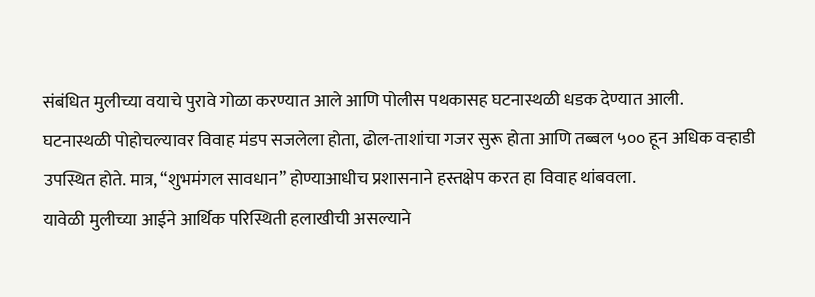संबंधित मुलीच्या वयाचे पुरावे गोळा करण्यात आले आणि पोलीस पथकासह घटनास्थळी धडक देण्यात आली.
घटनास्थळी पोहोचल्यावर विवाह मंडप सजलेला होता, ढोल-ताशांचा गजर सुरू होता आणि तब्बल ५०० हून अधिक वऱ्हाडी उपस्थित होते. मात्र, “शुभमंगल सावधान” होण्याआधीच प्रशासनाने हस्तक्षेप करत हा विवाह थांबवला.
यावेळी मुलीच्या आईने आर्थिक परिस्थिती हलाखीची असल्याने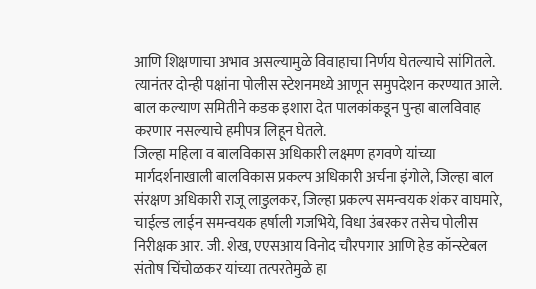आणि शिक्षणाचा अभाव असल्यामुळे विवाहाचा निर्णय घेतल्याचे सांगितले. त्यानंतर दोन्ही पक्षांना पोलीस स्टेशनमध्ये आणून समुपदेशन करण्यात आले. बाल कल्याण समितीने कडक इशारा देत पालकांकडून पुन्हा बालविवाह करणार नसल्याचे हमीपत्र लिहून घेतले.
जिल्हा महिला व बालविकास अधिकारी लक्ष्मण हगवणे यांच्या मार्गदर्शनाखाली बालविकास प्रकल्प अधिकारी अर्चना इंगोले, जिल्हा बाल संरक्षण अधिकारी राजू लाडुलकर, जिल्हा प्रकल्प समन्वयक शंकर वाघमारे, चाईल्ड लाईन समन्वयक हर्षाली गजभिये, विधा उंबरकर तसेच पोलीस निरीक्षक आर. जी. शेख, एएसआय विनोद चौरपगार आणि हेड कॉन्स्टेबल संतोष चिंचोळकर यांच्या तत्परतेमुळे हा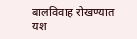बालविवाह रोखण्यात यश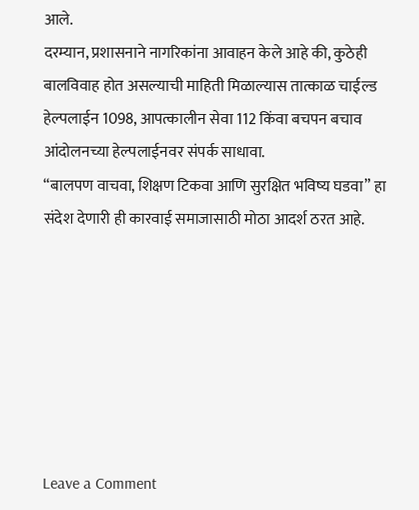आले.
दरम्यान, प्रशासनाने नागरिकांना आवाहन केले आहे की, कुठेही बालविवाह होत असल्याची माहिती मिळाल्यास तात्काळ चाईल्ड हेल्पलाईन 1098, आपत्कालीन सेवा 112 किंवा बचपन बचाव आंदोलनच्या हेल्पलाईनवर संपर्क साधावा.
“बालपण वाचवा, शिक्षण टिकवा आणि सुरक्षित भविष्य घडवा” हा संदेश देणारी ही कारवाई समाजासाठी मोठा आदर्श ठरत आहे.







Leave a Comment